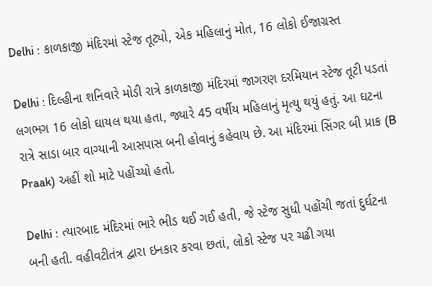Delhi : કાળકાજી મંદિરમાં સ્ટેજ તૂટ્યો, એક મહિલાનું મોત, 16 લોકો ઈજાગ્રસ્ત

Delhi : દિલ્હીના શનિવારે મોડી રાત્રે કાળકાજી મંદિરમાં જાગરણ દરમિયાન સ્ટેજ તૂટી પડતાં લગભગ 16 લોકો ઘાયલ થયા હતા, જ્યારે 45 વર્ષીય મહિલાનું મૃત્યુ થયું હતું. આ ઘટના રાત્રે સાડા બાર વાગ્યાની આસપાસ બની હોવાનું કહેવાય છે. આ મંદિરમાં સિંગર બી પ્રાક (B Praak) અહીં શો માટે પહોંચ્યો હતો.

Delhi : ત્યારબાદ મંદિરમાં ભારે ભીડ થઈ ગઈ હતી, જે સ્ટેજ સુધી પહોંચી જતાં દુર્ઘટના બની હતી. વહીવટીતંત્ર દ્વારા ઇનકાર કરવા છતાં, લોકો સ્ટેજ પર ચઢી ગયા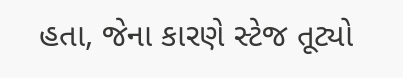હતા, જેના કારણે સ્ટેજ તૂટ્યો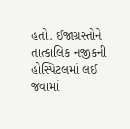હતો. ઈજાગ્રસ્તોને તાત્કાલિક નજીકની હોસ્પિટલમાં લઈ જવામાં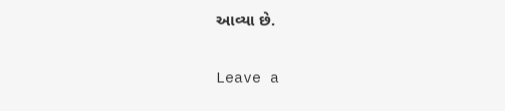આવ્યા છે.

Leave a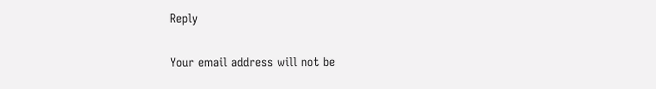Reply

Your email address will not be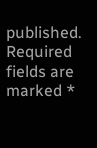published. Required fields are marked *